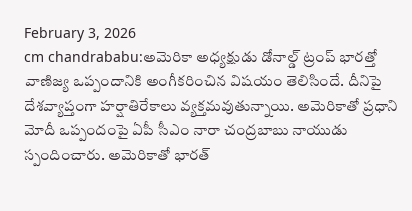February 3, 2026
cm chandrababu:అమెరికా అధ్యక్షుడు డోనాల్డ్ ట్రంప్ భారత్తో వాణిజ్య ఒప్పందానికి అంగీకరించిన విషయం తెలిసిందే. దీనిపై దేశవ్యాప్తంగా హర్షాతిరేకాలు వ్యక్తమవుతున్నాయి. అమెరికాతో ప్రధాని మోదీ ఒప్పందంపై ఏపీ సీఎం నారా చంద్రబాబు నాయుడు స్పందించారు. అమెరికాతో భారత్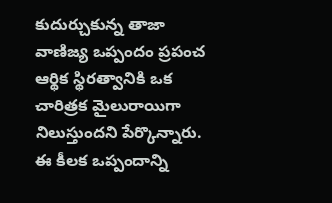కుదుర్చుకున్న తాజా వాణిజ్య ఒప్పందం ప్రపంచ ఆర్థిక స్థిరత్వానికి ఒక చారిత్రక మైలురాయిగా నిలుస్తుందని పేర్కొన్నారు. ఈ కీలక ఒప్పందాన్ని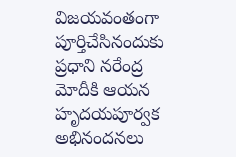విజయవంతంగా పూర్తిచేసినందుకు ప్రధాని నరేంద్ర మోదీకి ఆయన హృదయపూర్వక అభినందనలు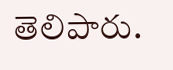తెలిపారు.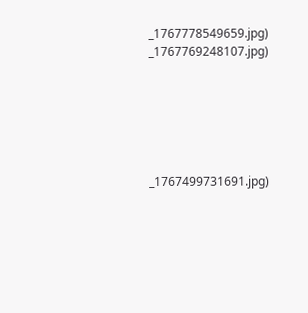_1767778549659.jpg)
_1767769248107.jpg)






_1767499731691.jpg)